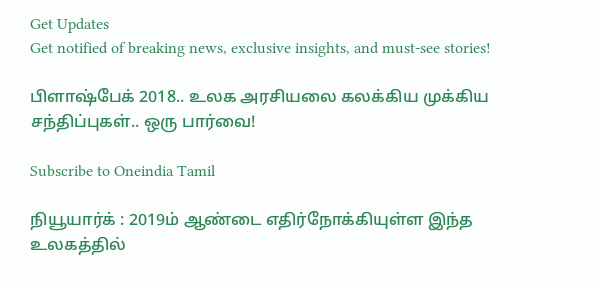Get Updates
Get notified of breaking news, exclusive insights, and must-see stories!

பிளாஷ்பேக் 2018.. உலக அரசியலை கலக்கிய முக்கிய சந்திப்புகள்.. ஒரு பார்வை!

Subscribe to Oneindia Tamil

நியூயார்க் : 2019ம் ஆண்டை எதிர்நோக்கியுள்ள இந்த உலகத்தில்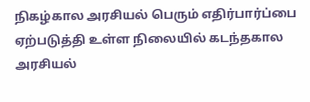நிகழ்கால அரசியல் பெரும் எதிர்பார்ப்பை ஏற்படுத்தி உள்ள நிலையில் கடந்தகால அரசியல்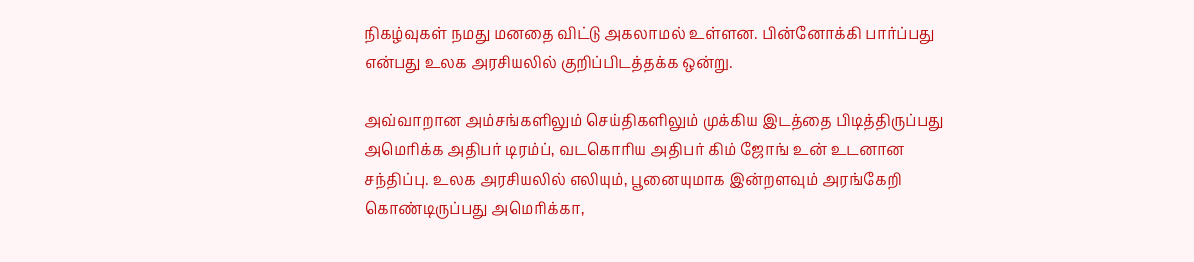நிகழ்வுகள் நமது மனதை விட்டு அகலாமல் உள்ளன. பின்னோக்கி பார்ப்பது என்பது உலக அரசியலில் குறிப்பிடத்தக்க ஒன்று.

அவ்வாறான அம்சங்களிலும் செய்திகளிலும் முக்கிய இடத்தை பிடித்திருப்பது அமெரிக்க அதிபர் டிரம்ப், வடகொரிய அதிபர் கிம் ஜோங் உன் உடனான சந்திப்பு. உலக அரசியலில் எலியும், பூனையுமாக இன்றளவும் அரங்கேறி கொண்டிருப்பது அமெரிக்கா,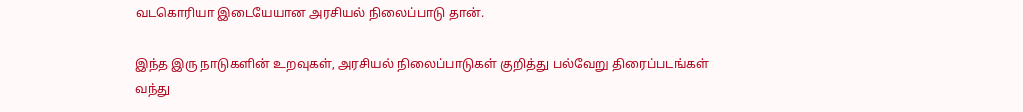வடகொரியா இடையேயான அரசியல் நிலைப்பாடு தான்.

இந்த இரு நாடுகளின் உறவுகள், அரசியல் நிலைப்பாடுகள் குறித்து பல்வேறு திரைப்படங்கள் வந்து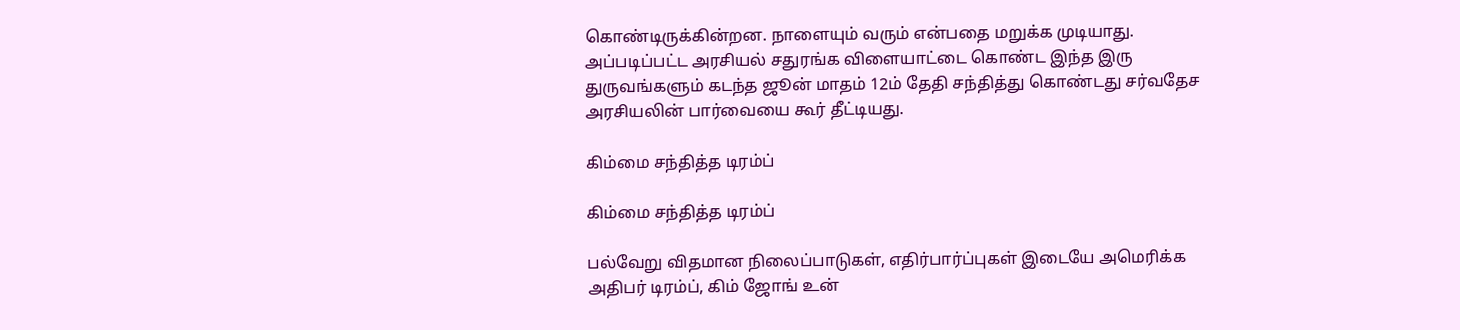கொண்டிருக்கின்றன. நாளையும் வரும் என்பதை மறுக்க முடியாது. அப்படிப்பட்ட அரசியல் சதுரங்க விளையாட்டை கொண்ட இந்த இரு துருவங்களும் கடந்த ஜூன் மாதம் 12ம் தேதி சந்தித்து கொண்டது சர்வதேச அரசியலின் பார்வையை கூர் தீட்டியது.

கிம்மை சந்தித்த டிரம்ப்

கிம்மை சந்தித்த டிரம்ப்

பல்வேறு விதமான நிலைப்பாடுகள், எதிர்பார்ப்புகள் இடையே அமெரிக்க அதிபர் டிரம்ப், கிம் ஜோங் உன்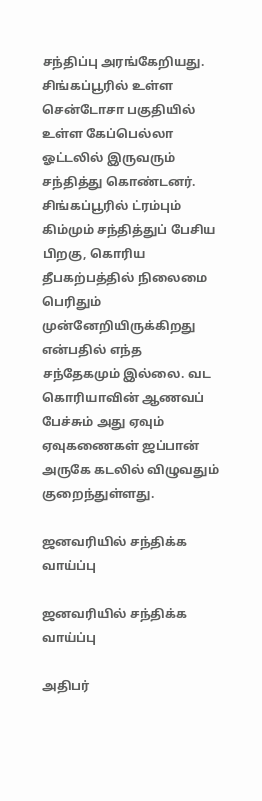சந்திப்பு அரங்கேறியது. சிங்கப்பூரில் உள்ள சென்டோசா பகுதியில் உள்ள கேப்பெல்லா ஓட்டலில் இருவரும் சந்தித்து கொண்டனர். சிங்கப்பூரில் ட்ரம்பும் கிம்மும் சந்தித்துப் பேசிய பிறகு, கொரிய தீபகற்பத்தில் நிலைமை பெரிதும் முன்னேறியிருக்கிறது என்பதில் எந்த சந்தேகமும் இல்லை. வட கொரியாவின் ஆணவப் பேச்சும் அது ஏவும் ஏவுகணைகள் ஜப்பான் அருகே கடலில் விழுவதும் குறைந்துள்ளது.

ஜனவரியில் சந்திக்க வாய்ப்பு

ஜனவரியில் சந்திக்க வாய்ப்பு

அதிபர்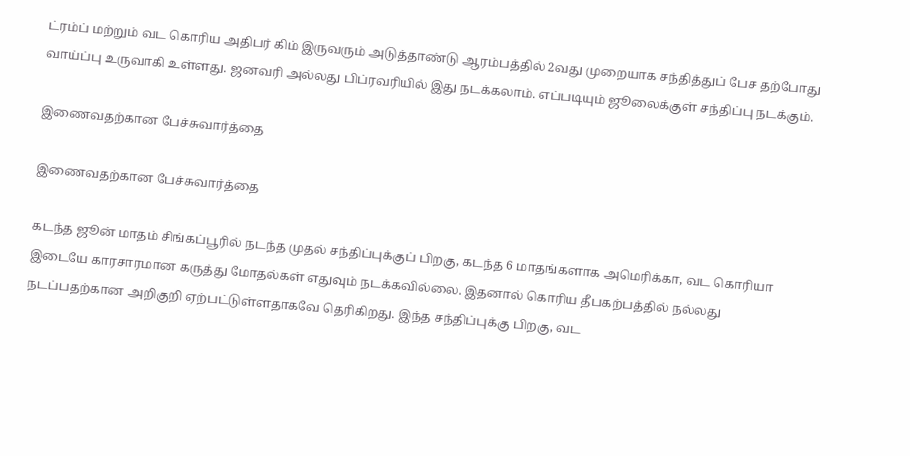ட்ரம்ப் மற்றும் வட கொரிய அதிபர் கிம் இருவரும் அடுத்தாண்டு ஆரம்பத்தில் 2வது முறையாக சந்தித்துப் பேச தற்போது வாய்ப்பு உருவாகி உள்ளது. ஜனவரி அல்லது பிப்ரவரியில் இது நடக்கலாம். எப்படியும் ஜூலைக்குள் சந்திப்பு நடக்கும்.

இணைவதற்கான பேச்சுவார்த்தை

இணைவதற்கான பேச்சுவார்த்தை

கடந்த ஜூன் மாதம் சிங்கப்பூரில் நடந்த முதல் சந்திப்புக்குப் பிறகு, கடந்த 6 மாதங்களாக அமெரிக்கா, வட கொரியா இடையே காரசாரமான கருத்து மோதல்கள் எதுவும் நடக்கவில்லை. இதனால் கொரிய தீபகற்பத்தில் நல்லது நடப்பதற்கான அறிகுறி ஏற்பட்டுள்ளதாகவே தெரிகிறது. இந்த சந்திப்புக்கு பிறகு, வட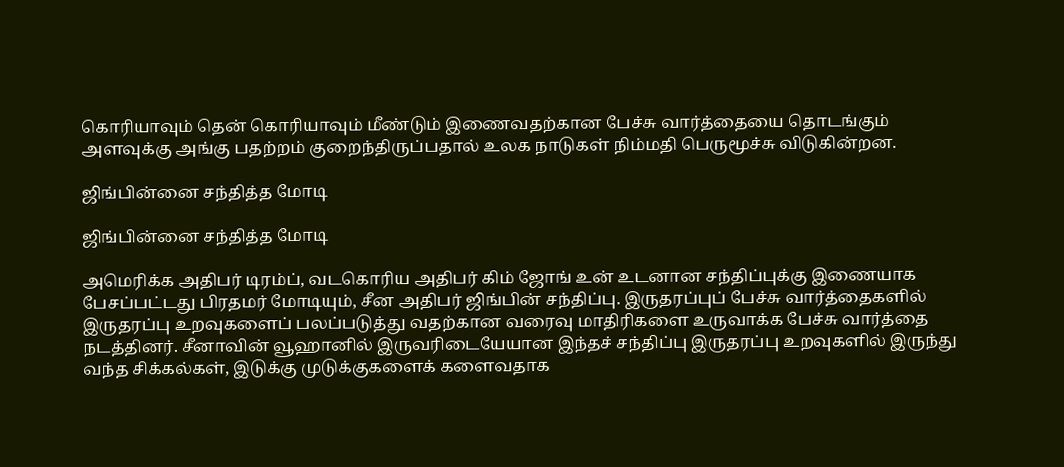கொரியாவும் தென் கொரியாவும் மீண்டும் இணைவதற்கான பேச்சு வார்த்தையை தொடங்கும் அளவுக்கு அங்கு பதற்றம் குறைந்திருப்பதால் உலக நாடுகள் நிம்மதி பெருமூச்சு விடுகின்றன.

ஜிங்பின்னை சந்தித்த மோடி

ஜிங்பின்னை சந்தித்த மோடி

அமெரிக்க அதிபர் டிரம்ப், வடகொரிய அதிபர் கிம் ஜோங் உன் உடனான சந்திப்புக்கு இணையாக பேசப்பட்டது பிரதமர் மோடியும், சீன அதிபர் ஜிங்பின் சந்திப்பு. இருதரப்புப் பேச்சு வார்த்தைகளில் இருதரப்பு உறவுகளைப் பலப்படுத்து வதற்கான வரைவு மாதிரிகளை உருவாக்க பேச்சு வார்த்தை நடத்தினர். சீனாவின் வூஹானில் இருவரிடையேயான இந்தச் சந்திப்பு இருதரப்பு உறவுகளில் இருந்து வந்த சிக்கல்கள், இடுக்கு முடுக்குகளைக் களைவதாக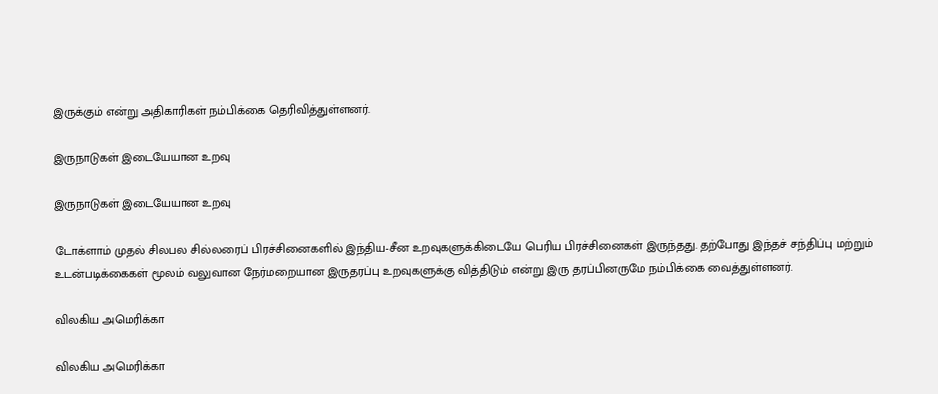இருக்கும் என்று அதிகாரிகள் நம்பிக்கை தெரிவித்துள்ளனர்.

இருநாடுகள் இடையேயான உறவு

இருநாடுகள் இடையேயான உறவு

டோக்ளாம் முதல் சிலபல சில்லரைப் பிரச்சினைகளில் இந்திய-சீன உறவுகளுக்கிடையே பெரிய பிரச்சினைகள் இருந்தது. தற்போது இந்தச் சந்திப்பு மற்றும் உடன்படிக்கைகள் மூலம் வலுவான நேர்மறையான இருதரப்பு உறவுகளுக்கு வித்திடும் என்று இரு தரப்பினருமே நம்பிக்கை வைத்துள்ளனர்.

விலகிய அமெரிக்கா

விலகிய அமெரிக்கா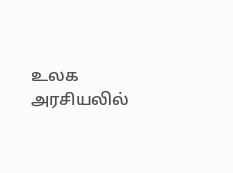உலக அரசியலில்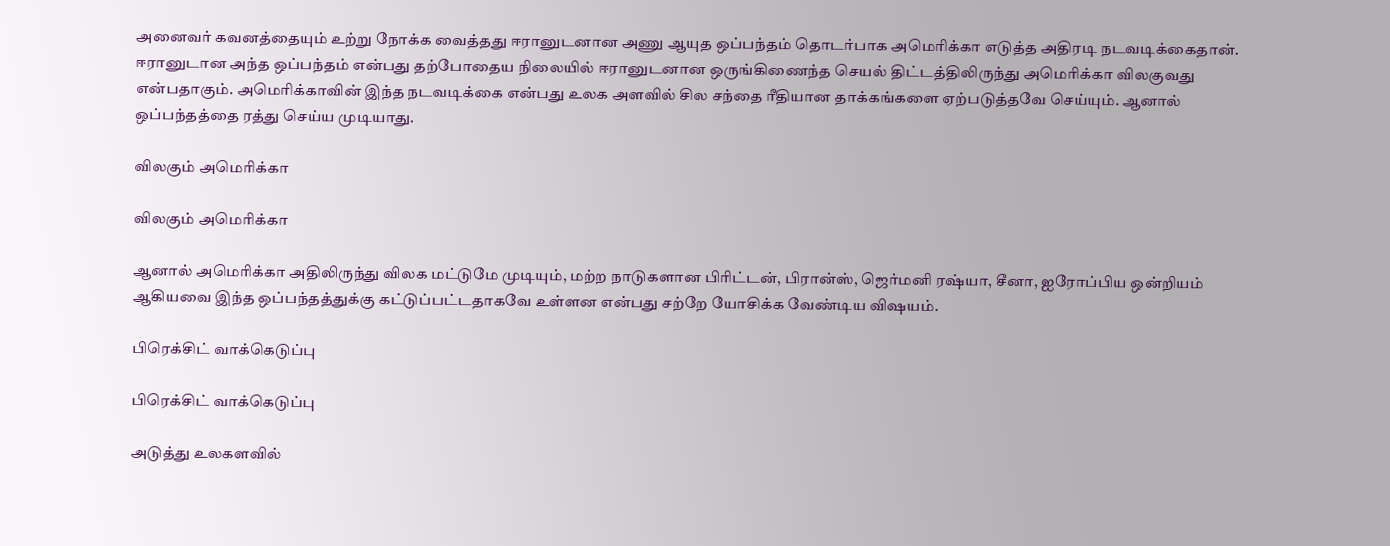அனைவர் கவனத்தையும் உற்று நோக்க வைத்தது ஈரானுடனான அணு ஆயுத ஒப்பந்தம் தொடர்பாக அமெரிக்கா எடுத்த அதிரடி நடவடிக்கைதான். ஈரானுடான அந்த ஒப்பந்தம் என்பது தற்போதைய நிலையில் ஈரானுடனான ஒருங்கிணைந்த செயல் திட்டத்திலிருந்து அமெரிக்கா விலகுவது என்பதாகும். அமெரிக்காவின் இந்த நடவடிக்கை என்பது உலக அளவில் சில சந்தை ரீதியான தாக்கங்களை ஏற்படுத்தவே செய்யும். ஆனால் ஒப்பந்தத்தை ரத்து செய்ய முடியாது.

விலகும் அமெரிக்கா

விலகும் அமெரிக்கா

ஆனால் அமெரிக்கா அதிலிருந்து விலக மட்டுமே முடியும், மற்ற நாடுகளான பிரிட்டன், பிரான்ஸ், ஜெர்மனி ரஷ்யா, சீனா, ஐரோப்பிய ஒன்றியம் ஆகியவை இந்த ஒப்பந்தத்துக்கு கட்டுப்பட்டதாகவே உள்ளன என்பது சற்றே யோசிக்க வேண்டிய விஷயம்.

பிரெக்சிட் வாக்கெடுப்பு

பிரெக்சிட் வாக்கெடுப்பு

அடுத்து உலகளவில்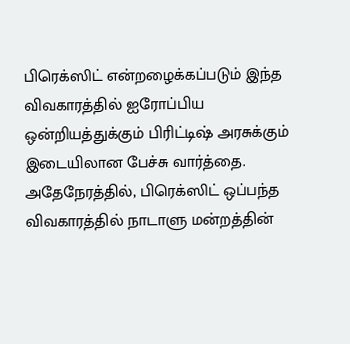பிரெக்ஸிட் என்றழைக்கப்படும் இந்த விவகாரத்தில் ஐரோப்பிய ஒன்றியத்துக்கும் பிரிட்டிஷ் அரசுக்கும் இடையிலான பேச்சு வார்த்தை. அதேநேரத்தில், பிரெக்ஸிட் ஒப்பந்த விவகாரத்தில் நாடாளு மன்றத்தின்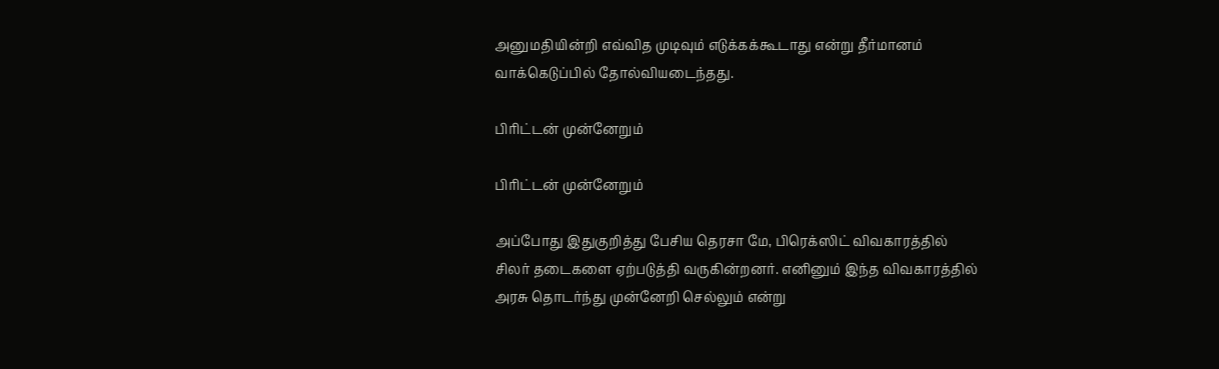அனுமதியின்றி எவ்வித முடிவும் எடுக்கக்கூடாது என்று தீர்மானம் வாக்கெடுப்பில் தோல்வியடைந்தது.

பிரிட்டன் முன்னேறும்

பிரிட்டன் முன்னேறும்

அப்போது இதுகுறித்து பேசிய தெரசா மே, பிரெக்ஸிட் விவகாரத்தில் சிலர் தடைகளை ஏற்படுத்தி வருகின்றனர். எனினும் இந்த விவகாரத்தில் அரசு தொடர்ந்து முன்னேறி செல்லும் என்று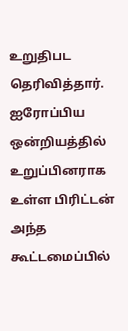உறுதிபட தெரிவித்தார். ஐரோப்பிய ஒன்றியத்தில் உறுப்பினராக உள்ள பிரிட்டன் அந்த கூட்டமைப்பில்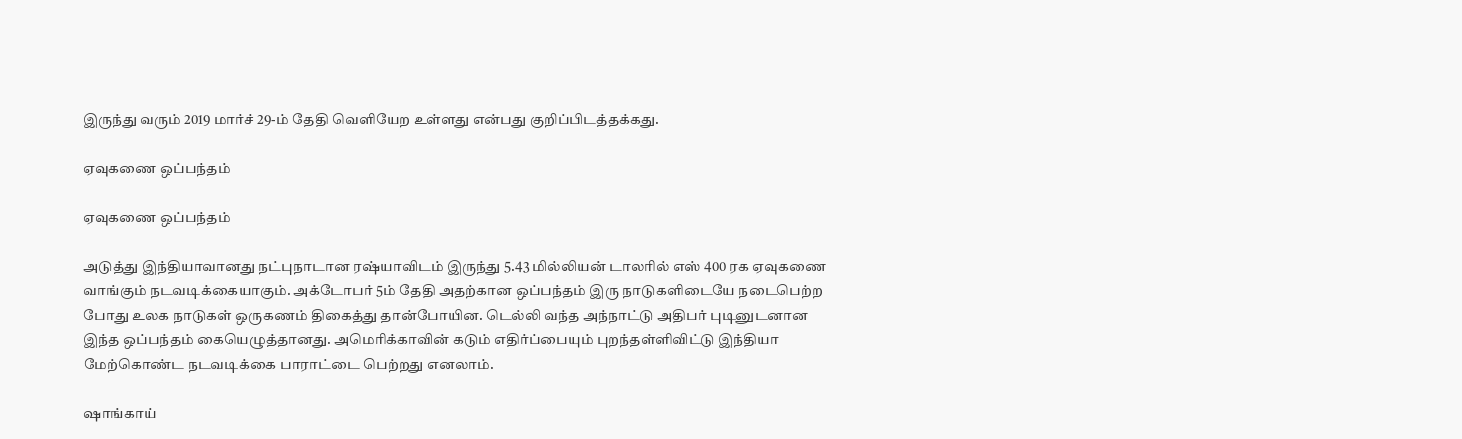இருந்து வரும் 2019 மார்ச் 29-ம் தேதி வெளியேற உள்ளது என்பது குறிப்பிடத்தக்கது.

ஏவுகணை ஒப்பந்தம்

ஏவுகணை ஒப்பந்தம்

அடுத்து இந்தியாவானது நட்புநாடான ரஷ்யாவிடம் இருந்து 5.43 மில்லியன் டாலரில் எஸ் 400 ரக ஏவுகணை வாங்கும் நடவடிக்கையாகும். அக்டோபர் 5ம் தேதி அதற்கான ஒப்பந்தம் இரு நாடுகளிடையே நடைபெற்ற போது உலக நாடுகள் ஒருகணம் திகைத்து தான்போயின. டெல்லி வந்த அந்நாட்டு அதிபர் புடினுடனான இந்த ஒப்பந்தம் கையெழுத்தானது. அமெரிக்காவின் கடும் எதிர்ப்பையும் புறந்தள்ளிவிட்டு இந்தியா மேற்கொண்ட நடவடிக்கை பாராட்டை பெற்றது எனலாம்.

ஷாங்காய்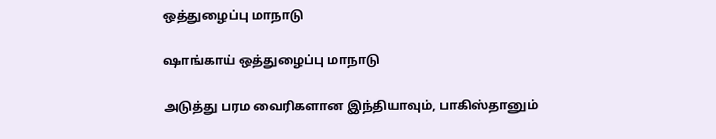ஒத்துழைப்பு மாநாடு

ஷாங்காய் ஒத்துழைப்பு மாநாடு

அடுத்து பரம வைரிகளான இந்தியாவும், பாகிஸ்தானும்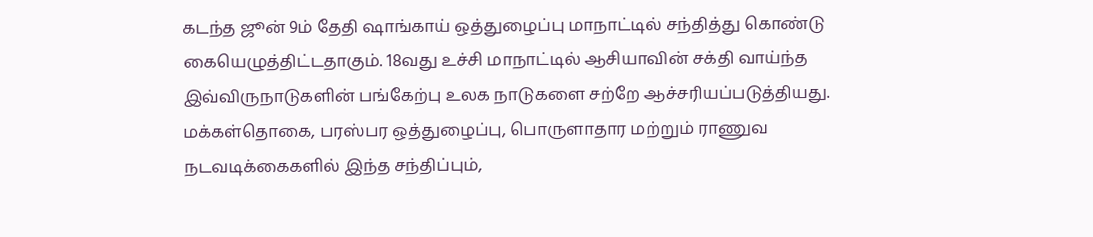கடந்த ஜூன் 9ம் தேதி ஷாங்காய் ஒத்துழைப்பு மாநாட்டில் சந்தித்து கொண்டு கையெழுத்திட்டதாகும். 18வது உச்சி மாநாட்டில் ஆசியாவின் சக்தி வாய்ந்த இவ்விருநாடுகளின் பங்கேற்பு உலக நாடுகளை சற்றே ஆச்சரியப்படுத்தியது. மக்கள்தொகை, பரஸ்பர ஒத்துழைப்பு, பொருளாதார மற்றும் ராணுவ நடவடிக்கைகளில் இந்த சந்திப்பும்,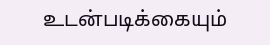உடன்படிக்கையும்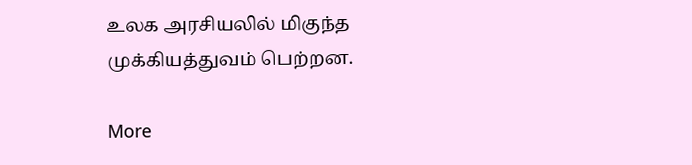உலக அரசியலில் மிகுந்த முக்கியத்துவம் பெற்றன.

More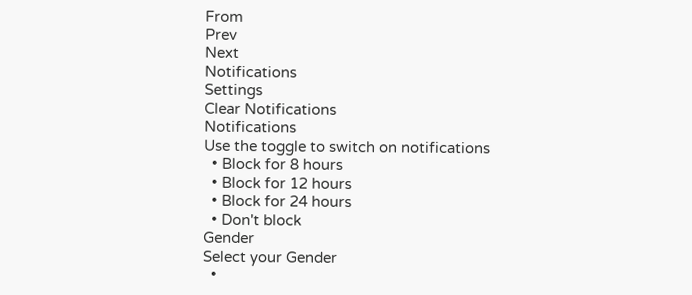From
Prev
Next
Notifications
Settings
Clear Notifications
Notifications
Use the toggle to switch on notifications
  • Block for 8 hours
  • Block for 12 hours
  • Block for 24 hours
  • Don't block
Gender
Select your Gender
  •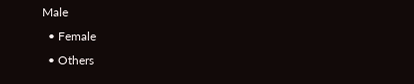Male
  • Female
  • Others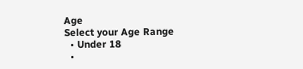Age
Select your Age Range
  • Under 18
  •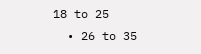18 to 25
  • 26 to 35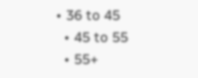• 36 to 45
  • 45 to 55
  • 55+